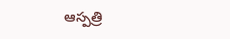ఆస్పత్రి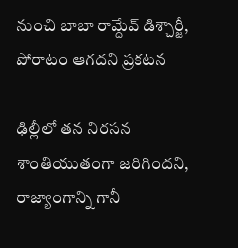నుంచి బాబా రామ్దేవ్ డిశ్చార్జీ, పోరాటం ఆగదని ప్రకటన

ఢిల్లీలో తన నిరసన శాంతియుతంగా జరిగిందని, రాజ్యాంగాన్ని గానీ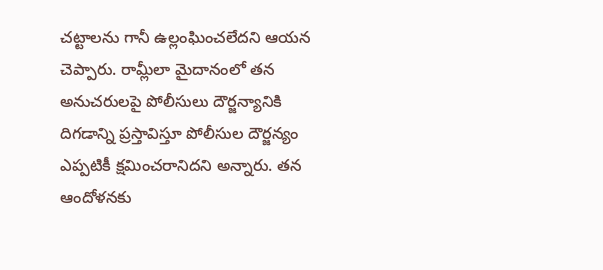చట్టాలను గానీ ఉల్లంఘించలేదని ఆయన చెప్పారు. రామ్లీలా మైదానంలో తన అనుచరులపై పోలీసులు దౌర్జన్యానికి దిగడాన్ని ప్రస్తావిస్తూ పోలీసుల దౌర్జన్యం ఎప్పటికీ క్షమించరానిదని అన్నారు. తన ఆందోళనకు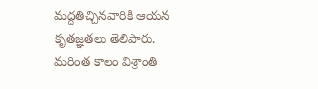మద్దతిచ్చినవారికి ఆయన కృతజ్ఞతలు తెలిపారు. మరింత కాలం విశ్రాంతి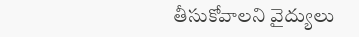తీసుకోవాలని వైద్యులు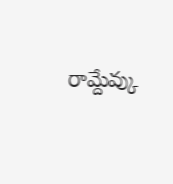రామ్దేవ్కు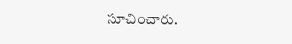సూచించారు.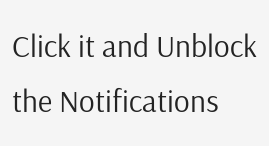Click it and Unblock the Notifications